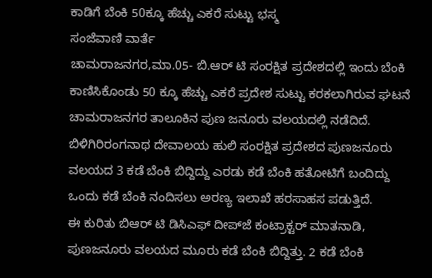ಕಾಡಿಗೆ ಬೆಂಕಿ 50ಕ್ಕೂ ಹೆಚ್ಚು ಎಕರೆ ಸುಟ್ಟು ಭಸ್ಮ
ಸಂಜೆವಾಣಿ ವಾರ್ತೆ
ಚಾಮರಾಜನಗರ,ಮಾ.05- ಬಿ.ಆರ್ ಟಿ ಸಂರಕ್ಷಿತ ಪ್ರದೇಶದಲ್ಲಿ ಇಂದು ಬೆಂಕಿ ಕಾಣಿಸಿಕೊಂಡು 50 ಕ್ಕೂ ಹೆಚ್ಚು ಎಕರೆ ಪ್ರದೇಶ ಸುಟ್ಟು ಕರಕಲಾಗಿರುವ ಘಟನೆ ಚಾಮರಾಜನಗರ ತಾಲೂಕಿನ ಪುಣ ಜನೂರು ವಲಯದಲ್ಲಿ ನಡೆದಿದೆ.
ಬಿಳಿಗಿರಿರಂಗನಾಥ ದೇವಾಲಯ ಹುಲಿ ಸಂರಕ್ಷಿತ ಪ್ರದೇಶದ ಪುಣಜನೂರು ವಲಯದ 3 ಕಡೆ ಬೆಂಕಿ ಬಿದ್ದಿದ್ದು ಎರಡು ಕಡೆ ಬೆಂಕಿ ಹತೋಟಿಗೆ ಬಂದಿದ್ದು ಒಂದು ಕಡೆ ಬೆಂಕಿ ನಂದಿಸಲು ಅರಣ್ಯ ಇಲಾಖೆ ಹರಸಾಹಸ ಪಡುತ್ತಿದೆ.
ಈ ಕುರಿತು ಬಿಆರ್ ಟಿ ಡಿಸಿಎಫ್ ದೀಪ್‍ಜೆ ಕಂಟ್ರಾಕ್ಟರ್ ಮಾತನಾಡಿ, ಪುಣಜನೂರು ವಲಯದ ಮೂರು ಕಡೆ ಬೆಂಕಿ ಬಿದ್ದಿತ್ತು. 2 ಕಡೆ ಬೆಂಕಿ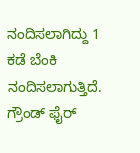ನಂದಿಸಲಾಗಿದ್ದು 1 ಕಡೆ ಬೆಂಕಿ ನಂದಿಸಲಾಗುತ್ತಿದೆ. ಗ್ರೌಂಡ್ ಫೈರ್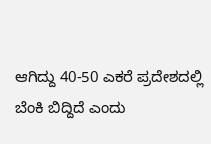ಆಗಿದ್ದು 40-50 ಎಕರೆ ಪ್ರದೇಶದಲ್ಲಿ ಬೆಂಕಿ ಬಿದ್ದಿದೆ ಎಂದು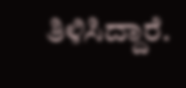ತಿಳಿಸಿದ್ದಾರೆ.